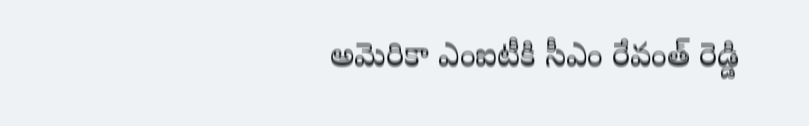అమెరికా ఎంఐటీకి సీఎం రేవంత్ రెడ్డి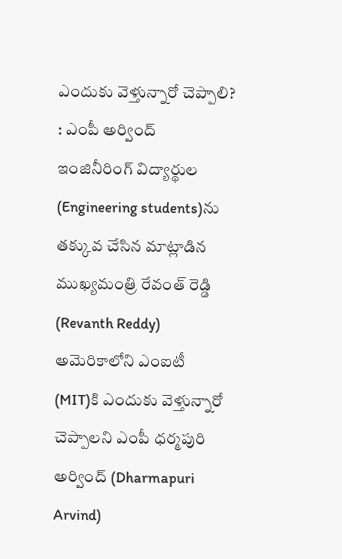ఎందుకు వెళ్తున్నారో చెప్పాలి? : ఎంపీ అర్వింద్
ఇంజినీరింగ్ విద్యార్థుల (Engineering students)ను తక్కువ చేసిన మాట్లాడిన ముఖ్యమంత్రి రేవంత్ రెడ్డి (Revanth Reddy) అమెరికాలోని ఎంఐటీ (MIT)కి ఎందుకు వెళ్తున్నారో చెప్పాలని ఎంపీ ధర్మపురి అర్వింద్ (Dharmapuri Arvind)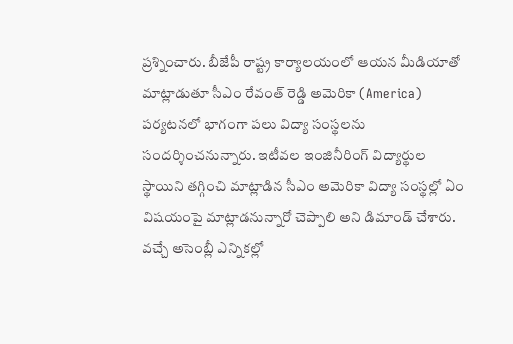ప్రశ్నించారు. బీజేపీ రాష్ట్ర కార్యాలయంలో ఆయన మీడియాతో మాట్లాడుతూ సీఎం రేవంత్ రెడ్డి అమెరికా (America) పర్యటనలో భాగంగా పలు విద్యా సంస్థలను సందర్శించనున్నారు. ఇటీవల ఇంజినీరింగ్ విద్యార్థుల స్థాయిని తగ్గించి మాట్లాడిన సీఎం అమెరికా విద్యా సంస్థల్లో ఏం విషయంపై మాట్లాడనున్నారో చెప్పాలి అని డిమాండ్ చేశారు. వచ్చే అసెంబ్లీ ఎన్నికల్లో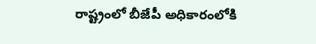రాష్ట్రంలో బీజేపీ అధికారంలోకి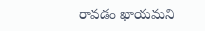రావడం ఖాయమని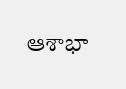ఆశాభా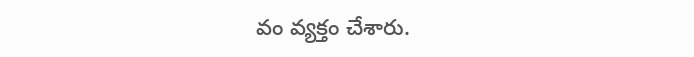వం వ్యక్తం చేశారు.